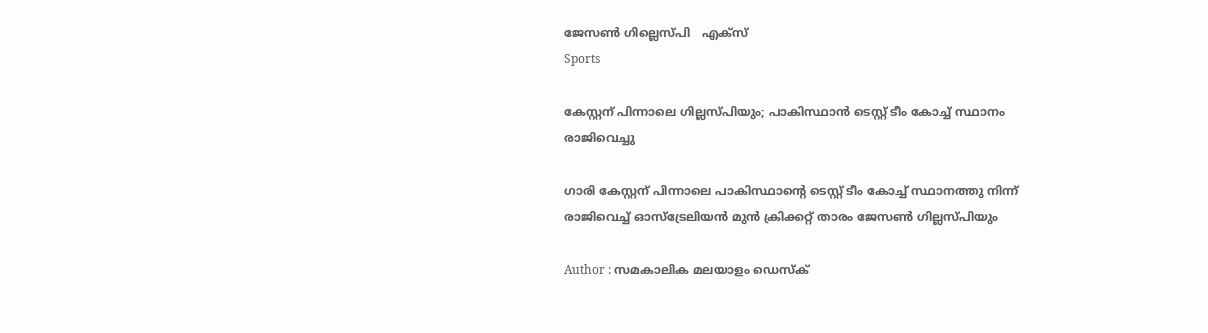ജേസൺ ഗില്ലെസ്പി   എക്സ്
Sports

കേസ്റ്റന് പിന്നാലെ ഗില്ലസ്പിയും; പാകിസ്ഥാന്‍ ടെസ്റ്റ് ടീം കോച്ച് സ്ഥാനം രാജിവെച്ചു

ഗാരി കേസ്റ്റന് പിന്നാലെ പാകിസ്ഥാന്റെ ടെസ്റ്റ് ടീം കോച്ച് സ്ഥാനത്തു നിന്ന് രാജിവെച്ച് ഓസ്‌ട്രേലിയന്‍ മുന്‍ ക്രിക്കറ്റ് താരം ജേസണ്‍ ഗില്ലസ്പിയും

Author : സമകാലിക മലയാളം ഡെസ്ക്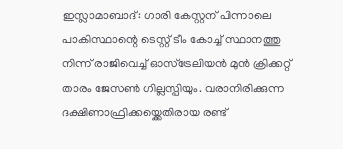ഇസ്ലാമാബാദ്: ഗാരി കേസ്റ്റന് പിന്നാലെ പാകിസ്ഥാന്റെ ടെസ്റ്റ് ടീം കോച്ച് സ്ഥാനത്തു നിന്ന് രാജിവെച്ച് ഓസ്‌ട്രേലിയന്‍ മുന്‍ ക്രിക്കറ്റ് താരം ജേസണ്‍ ഗില്ലസ്പിയും. വരാനിരിക്കുന്ന ദക്ഷിണാഫ്രിക്കയ്ക്കെതിരായ രണ്ട്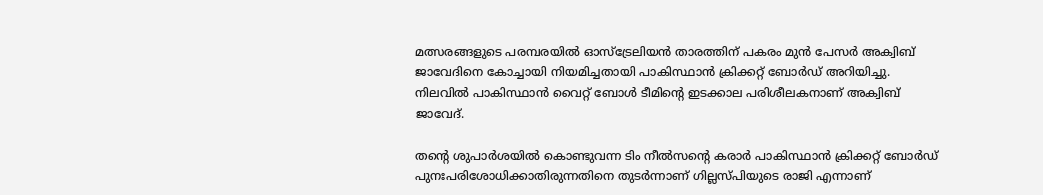മത്സരങ്ങളുടെ പരമ്പരയില്‍ ഓസ്ട്രേലിയന്‍ താരത്തിന് പകരം മുന്‍ പേസര്‍ അക്വിബ് ജാവേദിനെ കോച്ചായി നിയമിച്ചതായി പാകിസ്ഥാന്‍ ക്രിക്കറ്റ് ബോര്‍ഡ് അറിയിച്ചു. നിലവില്‍ പാകിസ്ഥാന്‍ വൈറ്റ് ബോള്‍ ടീമിന്റെ ഇടക്കാല പരിശീലകനാണ് അക്വിബ് ജാവേദ്.

തന്റെ ശുപാര്‍ശയില്‍ കൊണ്ടുവന്ന ടിം നീല്‍സന്റെ കരാര്‍ പാകിസ്ഥാന്‍ ക്രിക്കറ്റ് ബോര്‍ഡ് പുനഃപരിശോധിക്കാതിരുന്നതിനെ തുടര്‍ന്നാണ് ഗില്ലസ്പിയുടെ രാജി എന്നാണ്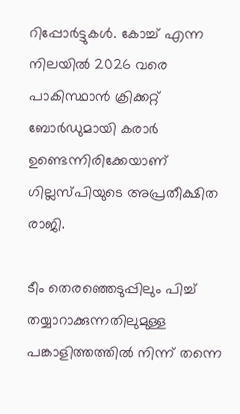റിപ്പോര്‍ട്ടുകള്‍. കോച്ച് എന്ന നിലയില്‍ 2026 വരെ പാകിസ്ഥാന്‍ ക്രിക്കറ്റ് ബോര്‍ഡുമായി കരാര്‍ ഉണ്ടെന്നിരിക്കേയാണ് ഗില്ലസ്പിയുടെ അപ്രതീക്ഷിത രാജി.

ടീം തെരഞ്ഞെടുപ്പിലും പിച്ച് തയ്യാറാക്കുന്നതിലുമുള്ള പങ്കാളിത്തത്തില്‍ നിന്ന് തന്നെ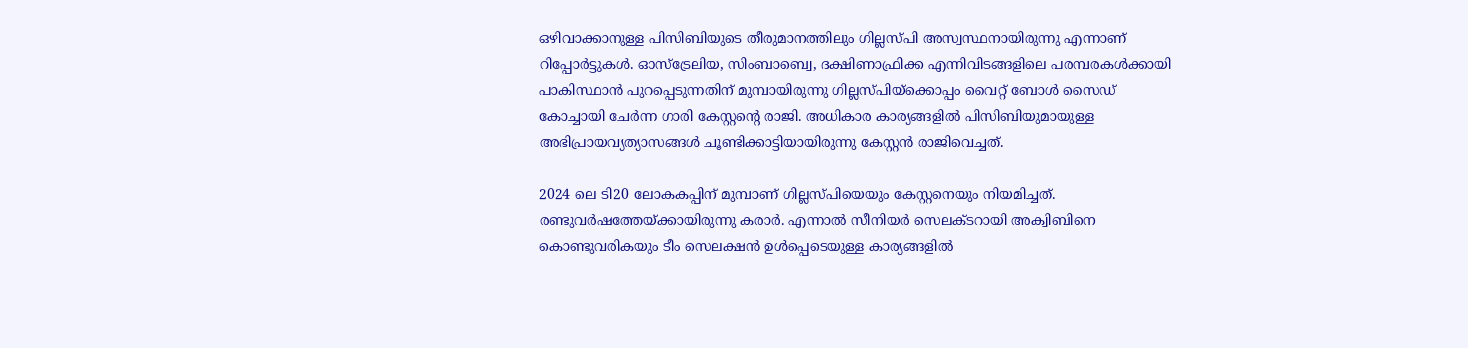ഒഴിവാക്കാനുള്ള പിസിബിയുടെ തീരുമാനത്തിലും ഗില്ലസ്പി അസ്വസ്ഥനായിരുന്നു എന്നാണ് റിപ്പോര്‍ട്ടുകള്‍. ഓസ്ട്രേലിയ, സിംബാബ്വെ, ദക്ഷിണാഫ്രിക്ക എന്നിവിടങ്ങളിലെ പരമ്പരകള്‍ക്കായി പാകിസ്ഥാന്‍ പുറപ്പെടുന്നതിന് മുമ്പായിരുന്നു ഗില്ലസ്പിയ്ക്കൊപ്പം വൈറ്റ് ബോള്‍ സൈഡ് കോച്ചായി ചേര്‍ന്ന ഗാരി കേസ്റ്റന്റെ രാജി. അധികാര കാര്യങ്ങളില്‍ പിസിബിയുമായുള്ള അഭിപ്രായവ്യത്യാസങ്ങള്‍ ചൂണ്ടിക്കാട്ടിയായിരുന്നു കേസ്റ്റന്‍ രാജിവെച്ചത്.

2024 ലെ ടി20 ലോകകപ്പിന് മുമ്പാണ് ഗില്ലസ്പിയെയും കേസ്റ്റനെയും നിയമിച്ചത്. രണ്ടുവര്‍ഷത്തേയ്ക്കായിരുന്നു കരാര്‍. എന്നാല്‍ സീനിയര്‍ സെലക്ടറായി അക്വിബിനെ കൊണ്ടുവരികയും ടീം സെലക്ഷന്‍ ഉള്‍പ്പെടെയുള്ള കാര്യങ്ങളില്‍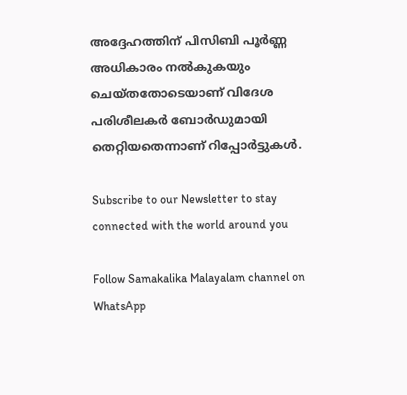അദ്ദേഹത്തിന് പിസിബി പൂര്‍ണ്ണ അധികാരം നല്‍കുകയും ചെയ്തതോടെയാണ് വിദേശ പരിശീലകര്‍ ബോര്‍ഡുമായി തെറ്റിയതെന്നാണ് റിപ്പോര്‍ട്ടുകള്‍.

Subscribe to our Newsletter to stay connected with the world around you

Follow Samakalika Malayalam channel on WhatsApp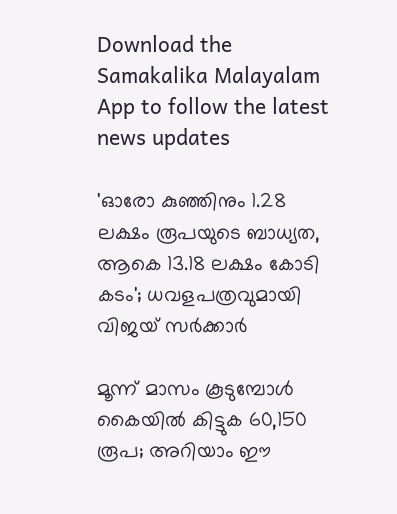Download the Samakalika Malayalam App to follow the latest news updates

'ഓരോ കുഞ്ഞിനും 1.28 ലക്ഷം രൂപയുടെ ബാധ്യത, ആകെ 13.18 ലക്ഷം കോടി കടം'; ധവളപത്രവുമായി വിജയ്‌ സർക്കാർ

മൂന്ന് മാസം കൂടുമ്പോള്‍ കൈയില്‍ കിട്ടുക 60,150 രൂപ; അറിയാം ഈ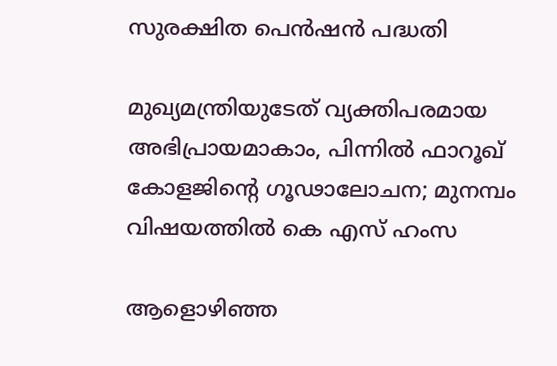സുരക്ഷിത പെന്‍ഷന്‍ പദ്ധതി

മുഖ്യമന്ത്രിയുടേത് വ്യക്തിപരമായ അഭിപ്രായമാകാം, പിന്നിൽ ഫാറൂഖ് കോളജിന്റെ ഗൂഢാലോചന; മുനമ്പം വിഷയത്തിൽ കെ എസ് ഹംസ

ആളൊഴിഞ്ഞ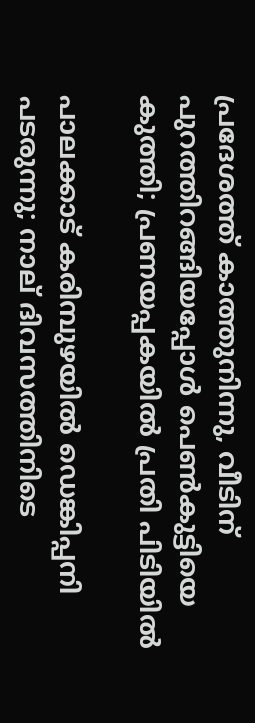പ്രദേശത്ത് കാത്തുനിന്നു, വീടിന് പുറത്തിറങ്ങിയപ്പോള്‍ പെണ്‍കുട്ടിയെ കുത്തി; പ്രണയപ്പകയില്‍ പ്രതി പിടിയില്‍

പാലക്കാട് കരിമ്പുഴയിൽ ഡെങ്കിപ്പനി പടരുന്നു; നാല് ദിവസത്തിനിടെ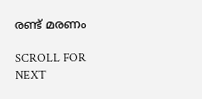രണ്ട് മരണം

SCROLL FOR NEXT